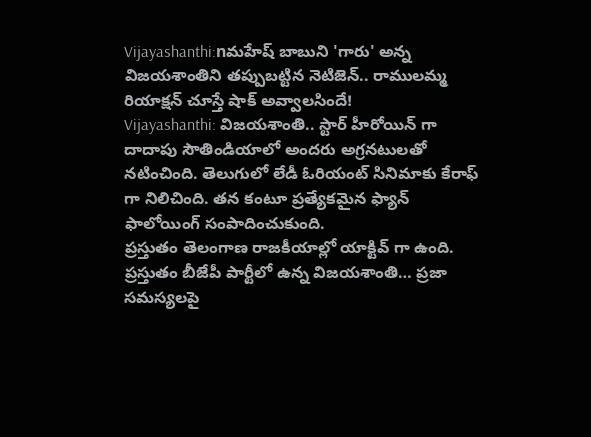Vijayashanthi:nమహేష్ బాబుని 'గారు' అన్న విజయశాంతిని తప్పుబట్టిన నెటిజెన్.. రాములమ్మ రియాక్షన్ చూస్తే షాక్ అవ్వాలసిందే!
Vijayashanthi: విజయశాంతి.. స్టార్ హీరోయిన్ గా దాదాపు సౌతిండియాలో అందరు అగ్రనటులతో నటించింది. తెలుగులో లేడీ ఓరియంట్ సినిమాకు కేరాఫ్ గా నిలిచింది. తన కంటూ ప్రత్యేకమైన ఫ్యాన్ ఫాలోయింగ్ సంపాదించుకుంది.
ప్రస్తుతం తెలంగాణ రాజకీయాల్లో యాక్టివ్ గా ఉంది. ప్రస్తుతం బీజేపీ పార్టీలో ఉన్న విజయశాంతి… ప్రజా సమస్యలపై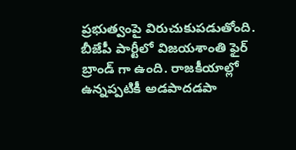ప్రభుత్వంపై విరుచుకుపడుతోంది. బీజేపీ పార్టీలో విజయశాంతి ఫైర్ బ్రాండ్ గా ఉంది. రాజకీయాల్లో ఉన్నప్పటికీ అడపాదడపా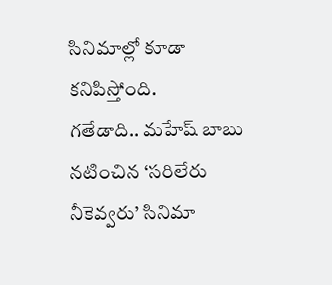సినిమాల్లో కూడా కనిపిస్తోంది.
గతేడాది.. మహేష్ బాబు నటించిన ‘సరిలేరు నీకెవ్వరు’ సినిమా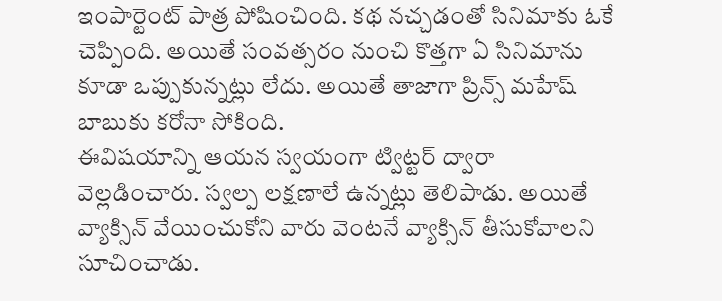ఇంపార్టెంట్ పాత్ర పోషించింది. కథ నచ్చడంతో సినిమాకు ఓకే చెప్పింది. అయితే సంవత్సరం నుంచి కొత్తగా ఏ సినిమాను కూడా ఒప్పుకున్నట్లు లేదు. అయితే తాజాగా ప్రిన్స్ మహేష్ బాబుకు కరోనా సోకింది.
ఈవిషయాన్ని ఆయన స్వయంగా ట్విట్టర్ ద్వారా వెల్లడించారు. స్వల్ప లక్షణాలే ఉన్నట్లు తెలిపాడు. అయితే వ్యాక్సిన్ వేయించుకోని వారు వెంటనే వ్యాక్సిన్ తీసుకోవాలని సూచించాడు.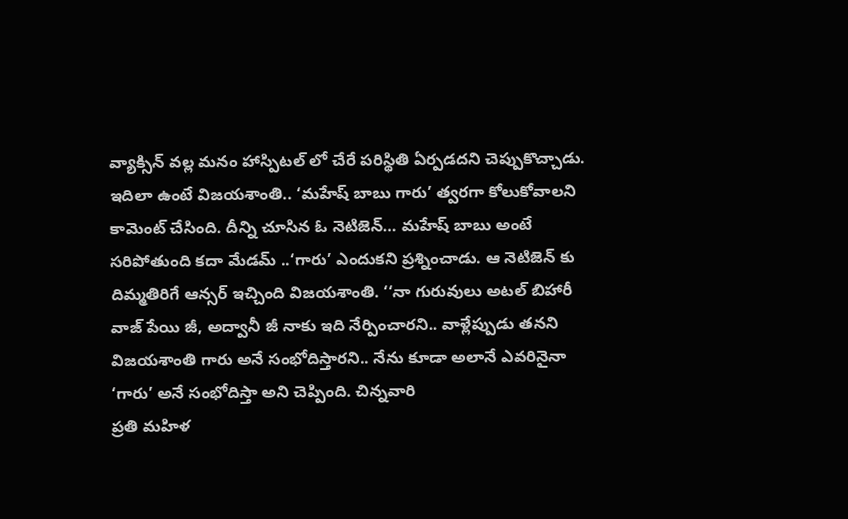వ్యాక్సిన్ వల్ల మనం హాస్పిటల్ లో చేరే పరిస్థితి ఏర్పడదని చెప్పుకొచ్చాడు. ఇదిలా ఉంటే విజయశాంతి.. ‘మహేష్ బాబు గారు’ త్వరగా కోలుకోవాలని కామెంట్ చేసింది. దీన్ని చూసిన ఓ నెటిజెన్… మహేష్ బాబు అంటే సరిపోతుంది కదా మేడమ్ ..‘గారు’ ఎందుకని ప్రశ్నించాడు. ఆ నెటిజెన్ కు దిమ్మతిరిగే ఆన్సర్ ఇచ్చింది విజయశాంతి. ‘‘నా గురువులు అటల్ బిహారీ వాజ్ పేయి జీ, అద్వానీ జీ నాకు ఇది నేర్పించారని.. వాళ్లేప్పుడు తనని విజయశాంతి గారు అనే సంభోదిస్తారని.. నేను కూడా అలానే ఎవరినైనా ‘గారు’ అనే సంభోదిస్తా అని చెప్పింది. చిన్నవారి
ప్రతి మహిళ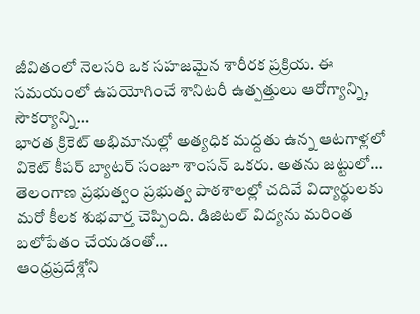జీవితంలో నెలసరి ఒక సహజమైన శారీరక ప్రక్రియ. ఈ సమయంలో ఉపయోగించే శానిటరీ ఉత్పత్తులు ఆరోగ్యాన్ని, సౌకర్యాన్ని…
భారత క్రికెట్ అభిమానుల్లో అత్యధిక మద్దతు ఉన్న ఆటగాళ్లలో వికెట్ కీపర్ బ్యాటర్ సంజూ శాంసన్ ఒకరు. అతను జట్టులో…
తెలంగాణ ప్రభుత్వం ప్రభుత్వ పాఠశాలల్లో చదివే విద్యార్థులకు మరో కీలక శుభవార్త చెప్పింది. డిజిటల్ విద్యను మరింత బలోపేతం చేయడంతో…
ఆంధ్రప్రదేశ్లోని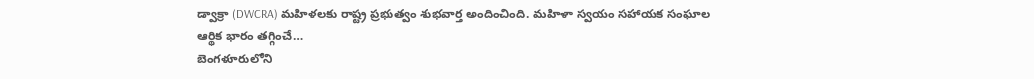డ్వాక్రా (DWCRA) మహిళలకు రాష్ట్ర ప్రభుత్వం శుభవార్త అందించింది. మహిళా స్వయం సహాయక సంఘాల ఆర్థిక భారం తగ్గించే…
బెంగళూరులోని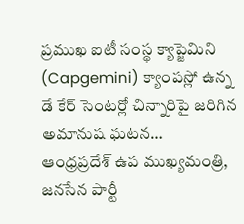ప్రముఖ ఐటీ సంస్థ క్యాప్జెమిని (Capgemini) క్యాంపస్లో ఉన్న డే కేర్ సెంటర్లో చిన్నారిపై జరిగిన అమానుష ఘటన…
ఆంధ్రప్రదేశ్ ఉప ముఖ్యమంత్రి, జనసేన పార్టీ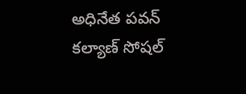అధినేత పవన్ కల్యాణ్ సోషల్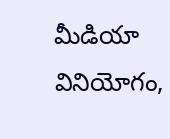మీడియా వినియోగం,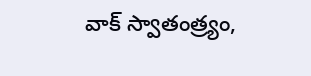వాక్ స్వాతంత్ర్యం,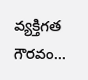వ్యక్తిగత గౌరవం…